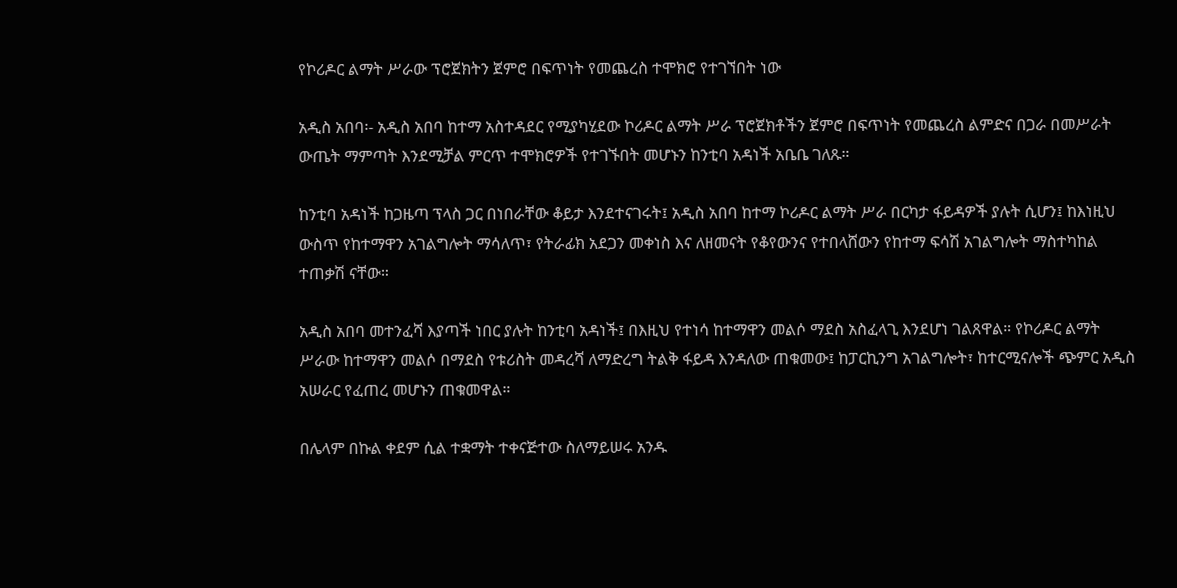የኮሪዶር ልማት ሥራው ፕሮጀክትን ጀምሮ በፍጥነት የመጨረስ ተሞክሮ የተገኘበት ነው

አዲስ አበባ፡- አዲስ አበባ ከተማ አስተዳደር የሚያካሂደው ኮሪዶር ልማት ሥራ ፕሮጀክቶችን ጀምሮ በፍጥነት የመጨረስ ልምድና በጋራ በመሥራት ውጤት ማምጣት እንደሚቻል ምርጥ ተሞክሮዎች የተገኙበት መሆኑን ከንቲባ አዳነች አቤቤ ገለጹ።

ከንቲባ አዳነች ከጋዜጣ ፕላስ ጋር በነበራቸው ቆይታ እንደተናገሩት፤ አዲስ አበባ ከተማ ኮሪዶር ልማት ሥራ በርካታ ፋይዳዎች ያሉት ሲሆን፤ ከእነዚህ ውስጥ የከተማዋን አገልግሎት ማሳለጥ፣ የትራፊክ አደጋን መቀነስ እና ለዘመናት የቆየውንና የተበላሸውን የከተማ ፍሳሽ አገልግሎት ማስተካከል ተጠቃሽ ናቸው።

አዲስ አበባ መተንፈሻ እያጣች ነበር ያሉት ከንቲባ አዳነች፤ በእዚህ የተነሳ ከተማዋን መልሶ ማደስ አስፈላጊ እንደሆነ ገልጸዋል። የኮሪዶር ልማት ሥራው ከተማዋን መልሶ በማደስ የቱሪስት መዳረሻ ለማድረግ ትልቅ ፋይዳ እንዳለው ጠቁመው፤ ከፓርኪንግ አገልግሎት፣ ከተርሚናሎች ጭምር አዲስ አሠራር የፈጠረ መሆኑን ጠቁመዋል።

በሌላም በኩል ቀደም ሲል ተቋማት ተቀናጅተው ስለማይሠሩ አንዱ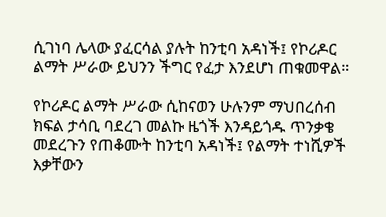ሲገነባ ሌላው ያፈርሳል ያሉት ከንቲባ አዳነች፤ የኮሪዶር ልማት ሥራው ይህንን ችግር የፈታ እንደሆነ ጠቁመዋል።

የኮሪዶር ልማት ሥራው ሲከናወን ሁሉንም ማህበረሰብ ክፍል ታሳቢ ባደረገ መልኩ ዜጎች እንዳይጎዱ ጥንቃቄ መደረጉን የጠቆሙት ከንቲባ አዳነች፤ የልማት ተነሺዎች እቃቸውን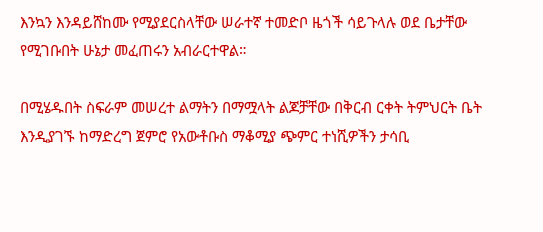እንኳን እንዳይሸከሙ የሚያደርስላቸው ሠራተኛ ተመድቦ ዜጎች ሳይጉላሉ ወደ ቤታቸው የሚገቡበት ሁኔታ መፈጠሩን አብራርተዋል።

በሚሄዱበት ስፍራም መሠረተ ልማትን በማሟላት ልጆቻቸው በቅርብ ርቀት ትምህርት ቤት እንዲያገኙ ከማድረግ ጀምሮ የአውቶቡስ ማቆሚያ ጭምር ተነሺዎችን ታሳቢ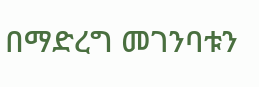በማድረግ መገንባቱን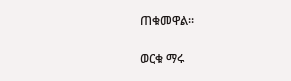ጠቁመዋል።

ወርቁ ማሩ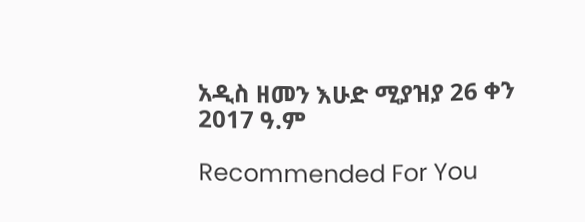አዲስ ዘመን እሁድ ሚያዝያ 26 ቀን 2017 ዓ.ም

Recommended For You